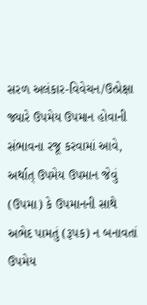સરળ અલંકાર-વિવેચન/ઉત્પ્રેક્ષા
જ્યારે ઉપમેય ઉપમાન હોવાની સંભાવના રજૂ કરવામાં આવે, અર્થાત્ ઉપમેય ઉપમાન જેવું (ઉપમા) કે ઉપમાનની સાથે અભેદ પામતું (રૂપક) ન બનાવતાં ઉપમેય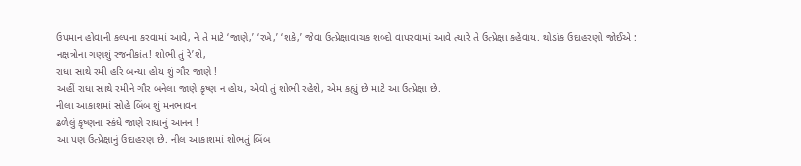ઉપમાન હોવાની કલ્પના કરવામાં આવે, ને તે માટે ‘જાણે,’ ‘રખે,’ ‘શકે,’ જેવા ઉત્પ્રેક્ષાવાચક શબ્દો વાપરવામાં આવે ત્યારે તે ઉત્પ્રેક્ષા કહેવાય. થોડાંક ઉદાહરણો જોઈએ :
નક્ષત્રોના ગણશું રજનીકાંત! શોભી તું રે’શે,
રાધા સાથે રમી હરિ બન્યા હોય શું ગૌર જાણે !
અહીં રાધા સાથે રમીને ગૌર બનેલા જાણે કૃષ્ણ ન હોય, એવો તું શોભી રહેશે, એમ કહ્યું છે માટે આ ઉત્પ્રેક્ષા છે.
નીલા આકાશમાં સોહે બિંબ શું મનભાવન
ઢળેલું કૃષ્ણના સ્કંધે જાણે રાધાનું આનન !
આ પણ ઉત્પ્રેક્ષાનું ઉદાહરણ છે. નીલ આકાશમાં શોભતું બિંબ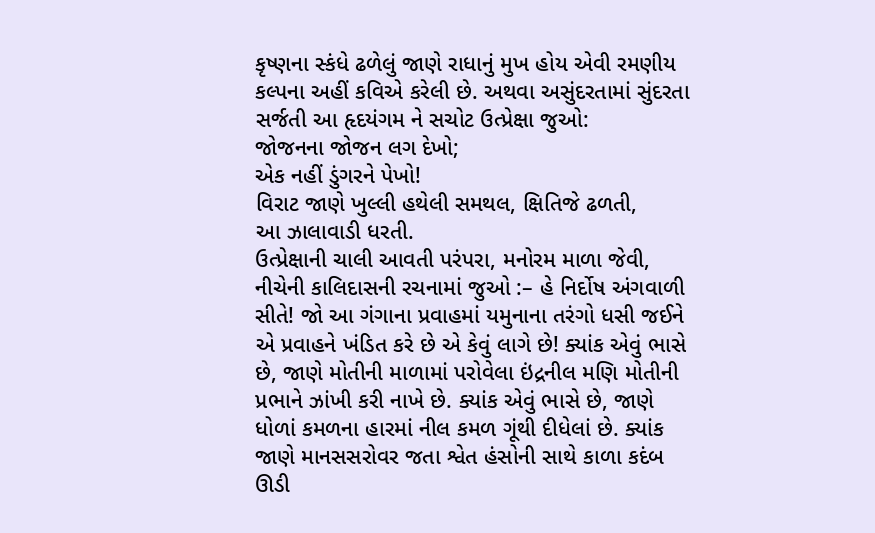કૃષ્ણના સ્કંધે ઢળેલું જાણે રાધાનું મુખ હોય એવી રમણીય કલ્પના અહીં કવિએ કરેલી છે. અથવા અસુંદરતામાં સુંદરતા સર્જતી આ હૃદયંગમ ને સચોટ ઉત્પ્રેક્ષા જુઓ:
જોજનના જોજન લગ દેખો;
એક નહીં ડુંગરને પેખો!
વિરાટ જાણે ખુલ્લી હથેલી સમથલ, ક્ષિતિજે ઢળતી,
આ ઝાલાવાડી ધરતી.
ઉત્પ્રેક્ષાની ચાલી આવતી પરંપરા, મનોરમ માળા જેવી, નીચેની કાલિદાસની રચનામાં જુઓ :– હે નિર્દોષ અંગવાળી સીતે! જો આ ગંગાના પ્રવાહમાં યમુનાના તરંગો ધસી જઈને એ પ્રવાહને ખંડિત કરે છે એ કેવું લાગે છે! ક્યાંક એવું ભાસે છે, જાણે મોતીની માળામાં પરોવેલા ઇંદ્રનીલ મણિ મોતીની પ્રભાને ઝાંખી કરી નાખે છે. ક્યાંક એવું ભાસે છે, જાણે ધોળાં કમળના હારમાં નીલ કમળ ગૂંથી દીધેલાં છે. ક્યાંક જાણે માનસસરોવર જતા શ્વેત હંસોની સાથે કાળા કદંબ ઊડી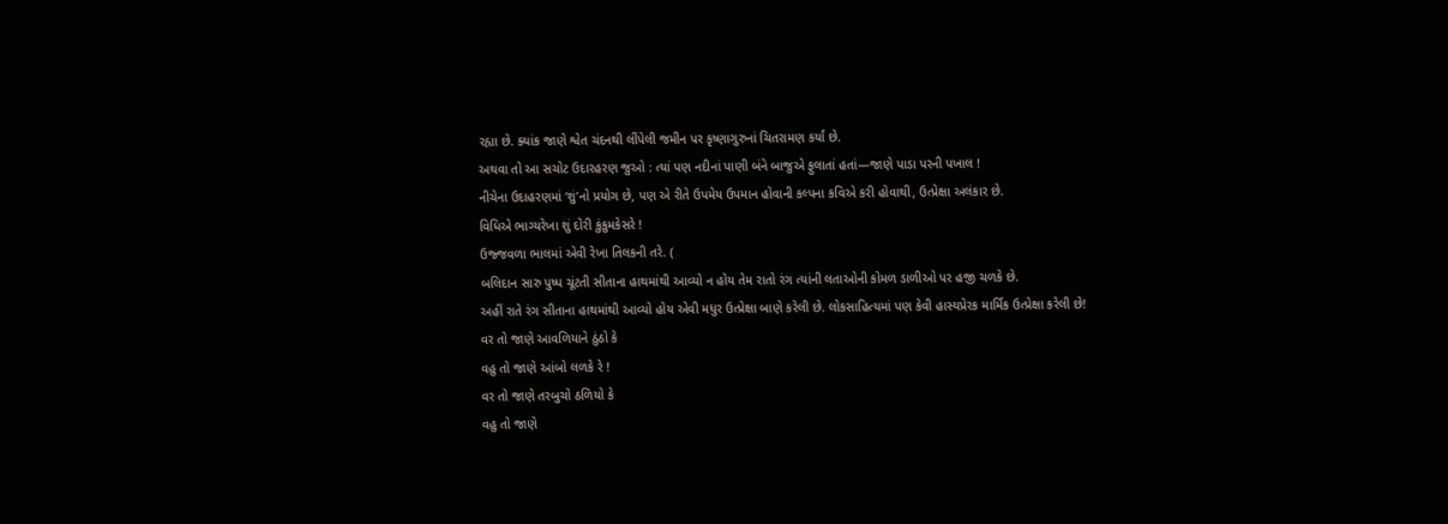રહ્યા છે. ક્યાંક જાણે શ્વેત ચંદનથી લીંપેલી જમીન પર કૃષ્ણાગુરુનાં ચિતરામણ કર્યાં છે.
અથવા તો આ સચોટ ઉદારહરણ જુઓ : ત્યાં પણ નદીનાં પાણી બંને બાજુએ ફુલાતાં હતાં—જાણે પાડા પરની પખાલ !
નીચેના ઉદાહરણમાં ‘શું’નો પ્રયોગ છે, પણ એ રીતે ઉપમેય ઉપમાન હોવાની કલ્પના કવિએ કરી હોવાથી, ઉત્પ્રેક્ષા અલંકાર છે.
વિધિએ ભાગ્યરેખા શું દોરી કુંકુમકેસરે !
ઉજ્જવળા ભાલમાં એવી રેખા તિલકની તરે. (
બલિદાન સારુ પુષ્પ ચૂંટતી સીતાના હાથમાંથી આવ્યો ન હોય તેમ રાતો રંગ ત્યાંની લતાઓની કોમળ ડાળીઓ પર હજી ચળકે છે.
અહીં રાતે રંગ સીતાના હાથમાંથી આવ્યો હોય એવી મધુર ઉત્પ્રેક્ષા બાણે કરેલી છે. લોકસાહિત્યમાં પણ કેવી હાસ્યપ્રેરક માર્મિક ઉત્પ્રેક્ષા કરેલી છે!
વર તો જાણે આવળિયાને ઠુંઠો કે
વહુ તો જાણે આંબો લળકે રે !
વર તો જાણે તરબુચો ઠળિયો કે
વહુ તો જાણે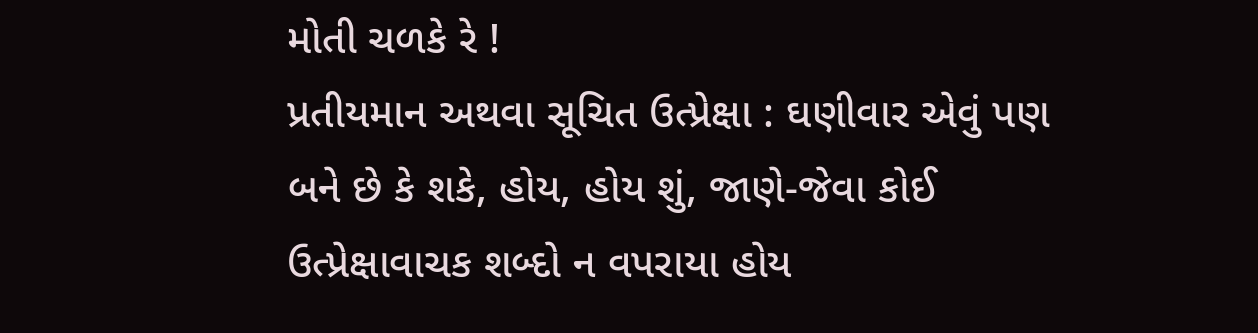મોતી ચળકે રે !
પ્રતીયમાન અથવા સૂચિત ઉત્પ્રેક્ષા : ઘણીવાર એવું પણ બને છે કે શકે, હોય, હોય શું, જાણે-જેવા કોઈ ઉત્પ્રેક્ષાવાચક શબ્દો ન વપરાયા હોય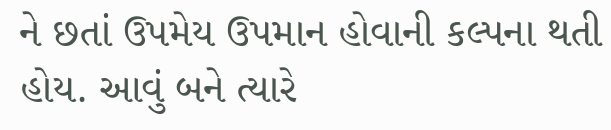ને છતાં ઉપમેય ઉપમાન હોવાની કલ્પના થતી હોય. આવું બને ત્યારે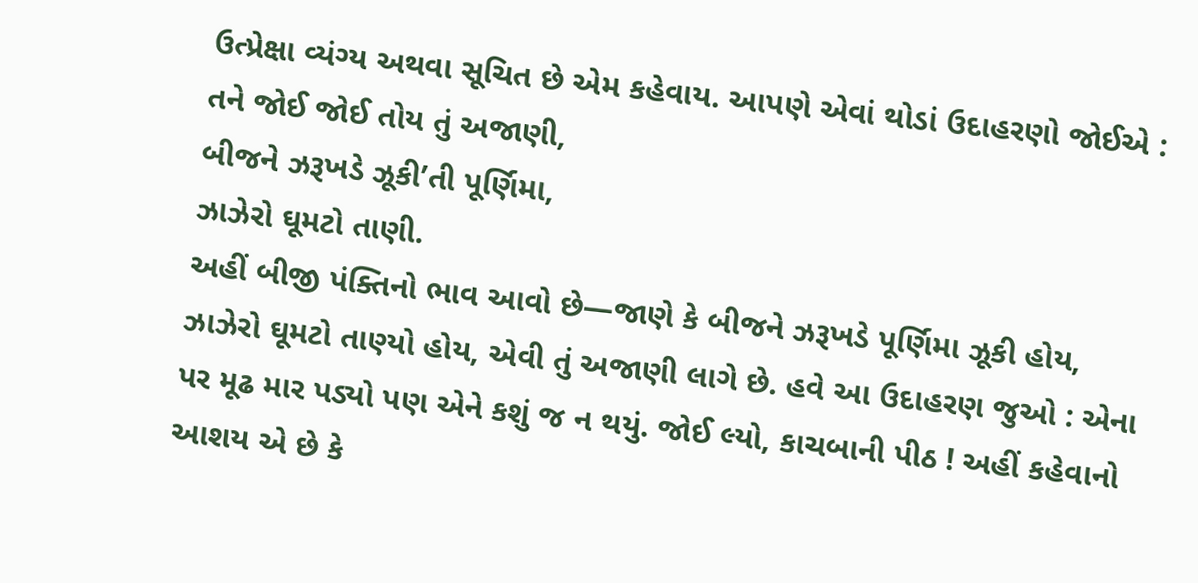ઉત્પ્રેક્ષા વ્યંગ્ય અથવા સૂચિત છે એમ કહેવાય. આપણે એવાં થોડાં ઉદાહરણો જોઈએ :
તને જોઈ જોઈ તોય તું અજાણી,
બીજને ઝરૂખડે ઝૂકી’તી પૂર્ણિમા,
ઝાઝેરો ઘૂમટો તાણી.
અહીં બીજી પંક્તિનો ભાવ આવો છે—જાણે કે બીજને ઝરૂખડે પૂર્ણિમા ઝૂકી હોય, ઝાઝેરો ઘૂમટો તાણ્યો હોય, એવી તું અજાણી લાગે છે. હવે આ ઉદાહરણ જુઓ : એના પર મૂઢ માર પડ્યો પણ એને કશું જ ન થયું. જોઈ લ્યો, કાચબાની પીઠ ! અહીં કહેવાનો આશય એ છે કે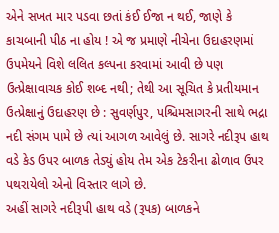એને સખત માર પડવા છતાં કંઈ ઈજા ન થઈ, જાણે કે કાચબાની પીઠ ના હોય ! એ જ પ્રમાણે નીચેના ઉદાહરણમાં ઉપમેયને વિશે લલિત કલ્પના કરવામાં આવી છે પણ ઉત્પ્રેક્ષાવાચક કોઈ શબ્દ નથી; તેથી આ સૂચિત કે પ્રતીયમાન ઉત્પ્રેક્ષાનું ઉદાહરણ છે : સુવર્ણપુર, પશ્ચિમસાગરની સાથે ભદ્રા નદી સંગમ પામે છે ત્યાં આગળ આવેલું છે. સાગરે નદીરૂપ હાથ વડે કેડ ઉપર બાળક તેડ્યું હોય તેમ એક ટેકરીના ઢોળાવ ઉપર પથરાયેલો એનો વિસ્તાર લાગે છે.
અહીં સાગરે નદીરૂપી હાથ વડે (રૂપક) બાળકને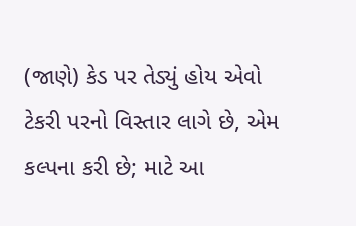(જાણે) કેડ પર તેડ્યું હોય એવો ટેકરી પરનો વિસ્તાર લાગે છે, એમ કલ્પના કરી છે; માટે આ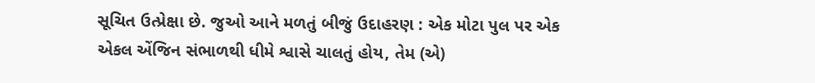સૂચિત ઉત્પ્રેક્ષા છે. જુઓ આને મળતું બીજું ઉદાહરણ : એક મોટા પુલ પર એક એકલ એંજિન સંભાળથી ધીમે શ્વાસે ચાલતું હોય, તેમ (એ)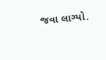જવા લાગ્યો.